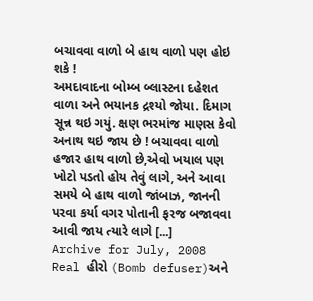બચાવવા વાળો બે હાથ વાળો પણ હોઇ શકે !
અમદાવાદના બોમ્બ બ્લાસ્ટના દહેશત વાળા અને ભયાનક દ્રશ્યો જોયા. દિમાગ સૂન્ન થઇ ગયું. ક્ષણ ભરમાંજ માણસ કેવો અનાથ થઇ જાય છે ! બચાવવા વાળો હજાર હાથ વાળો છે,એવો ખયાલ પણ ખોટો પડતો હોય તેવું લાગે, અને આવા સમયે બે હાથ વાળો જાંબાઝ, જાનની પરવા કર્યા વગર પોતાની ફરજ બજાવવા આવી જાય ત્યારે લાગે [...]
Archive for July, 2008
Real હીરો (Bomb defuser)અને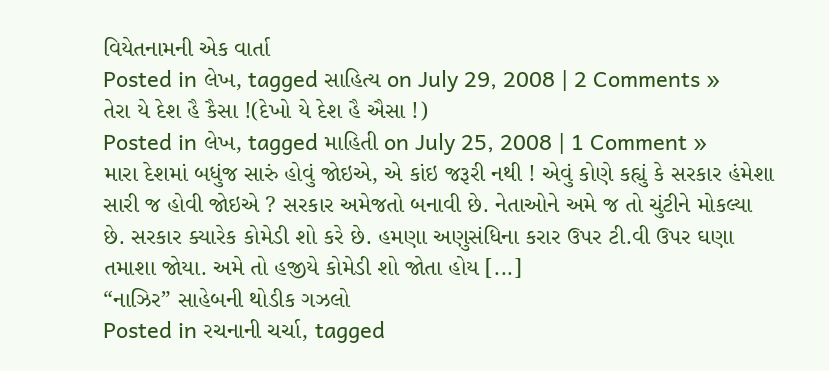વિયેતનામની એક વાર્તા
Posted in લેખ, tagged સાહિત્ય on July 29, 2008 | 2 Comments »
તેરા યે દેશ હૈ કૈસા !(દેખો યે દેશ હૈ ઐસા !)
Posted in લેખ, tagged માહિતી on July 25, 2008 | 1 Comment »
મારા દેશમાં બધુંજ સારું હોવું જોઇએ, એ કાંઇ જરૂરી નથી ! એવું કોણે કહ્યું કે સરકાર હંમેશા સારી જ હોવી જોઇએ ? સરકાર અમેજતો બનાવી છે. નેતાઓને અમે જ તો ચુંટીને મોકલ્યા છે. સરકાર ક્યારેક કોમેડી શો કરે છે. હમણા અણુસંધિના કરાર ઉપર ટી.વી ઉપર ઘણા તમાશા જોયા. અમે તો હજીયે કોમેડી શો જોતા હોય [...]
“નાઝિર” સાહેબની થોડીક ગઝલો
Posted in રચનાની ચર્ચા, tagged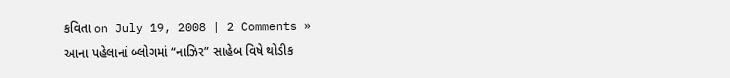કવિતા on July 19, 2008 | 2 Comments »
આના પહેલાનાં બ્લોગમાં “નાઝિર” સાહેબ વિષે થોડીક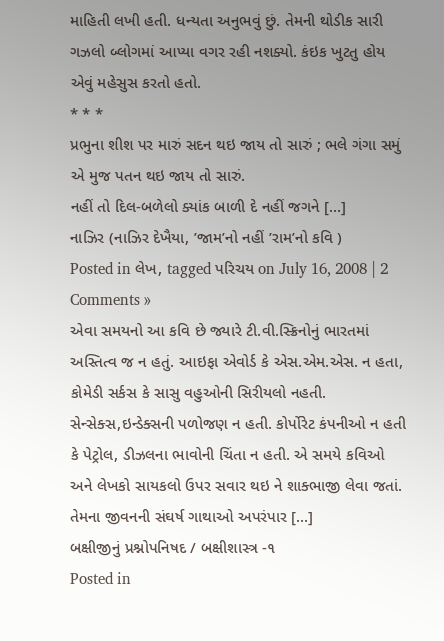માહિતી લખી હતી. ધન્યતા અનુભવું છું. તેમની થોડીક સારી ગઝલો બ્લોગમાં આપ્યા વગર રહી નશક્યો. કંઇક ખુટતુ હોય એવું મહેસુસ કરતો હતો.
* * *
પ્રભુના શીશ પર મારું સદન થઇ જાય તો સારું ; ભલે ગંગા સમું એ મુજ પતન થઇ જાય તો સારું.
નહીં તો દિલ-બળેલો ક્યાંક બાળી દે નહીં જગને [...]
નાઝિર (નાઝિર દેખૈયા, ’જામ’નો નહીં ’રામ’નો કવિ )
Posted in લેખ, tagged પરિચય on July 16, 2008 | 2 Comments »
એવા સમયનો આ કવિ છે જ્યારે ટી.વી.સ્ક્રિનોનું ભારતમાં અસ્તિત્વ જ ન હતું. આઇફા એવોર્ડ કે એસ.એમ.એસ. ન હતા, કોમેડી સર્કસ કે સાસુ વહુઓની સિરીયલો નહતી. સેન્સેક્સ,ઇન્ડેક્સની પળોજણ ન હતી. કોર્પોરેટ કંપનીઓ ન હતી કે પેટ્રોલ, ડીઝલના ભાવોની ચિંતા ન હતી. એ સમયે કવિઓ અને લેખકો સાયકલો ઉપર સવાર થઇ ને શાક્ભાજી લેવા જતાં. તેમના જીવનની સંઘર્ષ ગાથાઓ અપરંપાર [...]
બક્ષીજીનું પ્રશ્નોપનિષદ / બક્ષીશાસ્ત્ર -૧
Posted in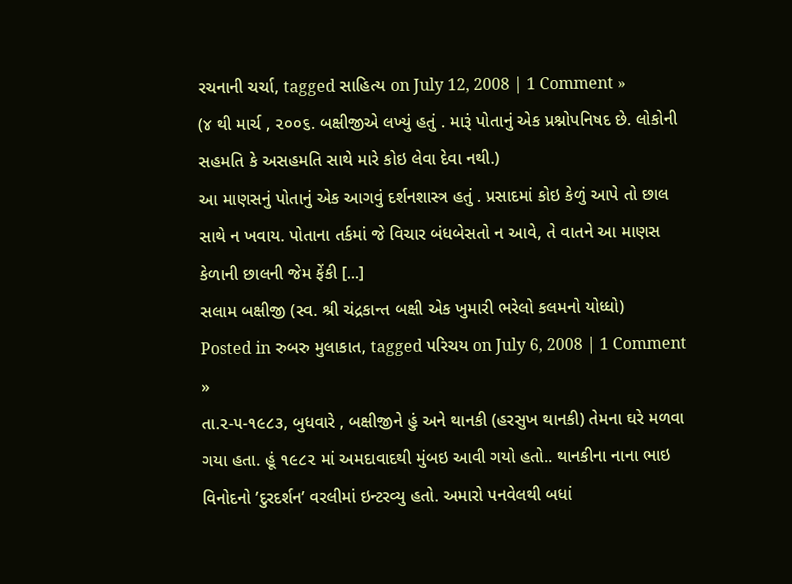રચનાની ચર્ચા, tagged સાહિત્ય on July 12, 2008 | 1 Comment »
(૪ થી માર્ચ , ૨૦૦૬. બક્ષીજીએ લખ્યું હતું . મારૂં પોતાનું એક પ્રશ્નોપનિષદ છે. લોકોની સહમતિ કે અસહમતિ સાથે મારે કોઇ લેવા દેવા નથી.)
આ માણસનું પોતાનું એક આગવું દર્શનશાસ્ત્ર હતું . પ્રસાદમાં કોઇ કેળું આપે તો છાલ સાથે ન ખવાય. પોતાના તર્કમાં જે વિચાર બંધબેસતો ન આવે, તે વાતને આ માણસ કેળાની છાલની જેમ ફેંકી [...]
સલામ બક્ષીજી (સ્વ. શ્રી ચંદ્રકાન્ત બક્ષી એક ખુમારી ભરેલો કલમનો યોધ્ધો)
Posted in રુબરુ મુલાકાત, tagged પરિચય on July 6, 2008 | 1 Comment »
તા.૨-૫-૧૯૮૩, બુધવારે , બક્ષીજીને હું અને થાનકી (હરસુખ થાનકી) તેમના ઘરે મળવા ગયા હતા. હૂં ૧૯૮૨ માં અમદાવાદથી મુંબઇ આવી ગયો હતો.. થાનકીના નાના ભાઇ વિનોદનો ’દુરદર્શન’ વરલીમાં ઇન્ટરવ્યુ હતો. અમારો પનવેલથી બધાં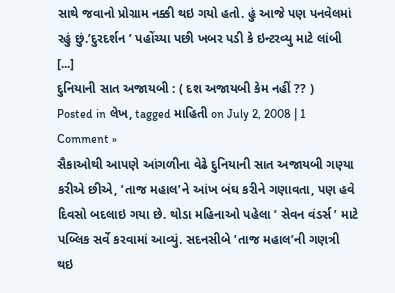સાથે જવાનો પ્રોગ્રામ નક્કી થઇ ગયો હતો. હું આજે પણ પનવેલમાં રહું છું.’દુરદર્શન ’ પહોંચ્યા પછી ખબર પડી કે ઇન્ટરવ્યુ માટે લાંબી [...]
દુનિયાની સાત અજાયબી : ( દશ અજાયબી કેમ નહીં ?? )
Posted in લેખ, tagged માહિતી on July 2, 2008 | 1 Comment »
સૈકાઓથી આપણે આંગળીના વેઢે દુનિયાની સાત અજાયબી ગણ્યા કરીએ છીએ, ’તાજ મહાલ’ને આંખ બંઘ કરીને ગણાવતા, પણ હવે દિવસો બદલાઇ ગયા છે. થોડા મહિનાઓ પહેલા ’ સેવન વંડર્સ ’ માટે પબ્લિક સર્વે કરવામાં આવ્યું. સદનસીબે ’તાજ મહાલ’ની ગણત્રી થઇ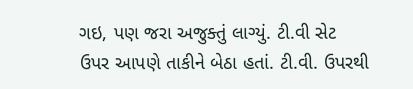ગઇ, પણ જરા અજુક્તું લાગ્યું. ટી.વી સેટ ઉપર આપણે તાકીને બેઠા હતાં. ટી.વી. ઉપરથી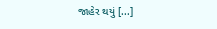જાહેર થયું [...]